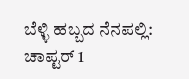ಬೆಳ್ಳಿ ಹಬ್ಬದ ನೆನಪಲ್ಲಿ: ಚಾಪ್ಟರ್ 1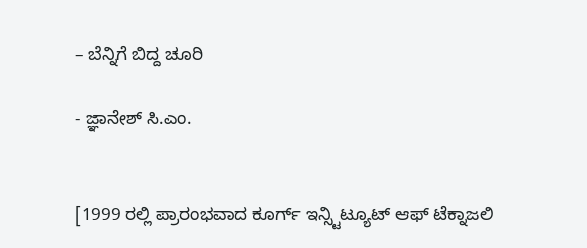– ಬೆನ್ನಿಗೆ ಬಿದ್ದ ಚೂರಿ

- ಜ್ಞಾನೇಶ್ ಸಿ.ಎಂ.


[1999 ರಲ್ಲಿ ಪ್ರಾರಂಭವಾದ ಕೂರ್ಗ್ ಇನ್ಸ್ಟಿಟ್ಯೂಟ್ ಆಫ್ ಟೆಕ್ನಾಜಲಿ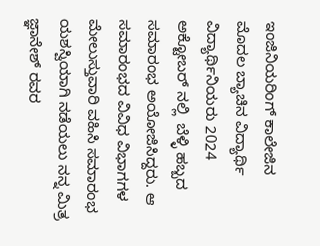ಇಂಜಿನಿಯರಿಂಗ್ ಕಾಲೇಜಿನ ಮೊದಲ ಬ್ಯಾಚಿನ ವಿದ್ಯಾರ್ಥಿ ವಿದ್ಯಾರ್ಥಿನಿಯರು 2024 ಅಕ್ಟೋಬರ್ ನಲ್ಲಿ  ಬೆಳ್ಳಿ ಹಬ್ಬದ ಸಮಾರಂಭ ಅಯೋಜಿಸಿದ್ದರು. ಆ ಸಮಾರಂಭದ ವಿವಿಧ ವಿಭಾಗಗಳ ಮೇಲುಸ್ತುವಾರಿ ವಹಿಸಿ ಸಮಾರಂಭ ಯಶಸ್ವಿಯಾಗಿ ನಡೆಯಲು ನನ್ನ ಮಿತ್ರ ಜ್ಞಾನೇಶ್ ರವರ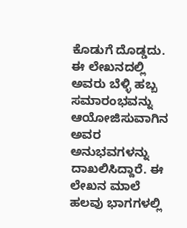ಕೊಡುಗೆ ದೊಡ್ಡದು. ಈ ಲೇಖನದಲ್ಲಿ ಅವರು ಬೆಳ್ಳಿ ಹಬ್ಬ ಸಮಾರಂಭವನ್ನು ಆಯೋಜಿಸುವಾಗಿನ ಅವರ ಅನುಭವಗಳನ್ನು ದಾಖಲಿಸಿದ್ದಾರೆ. ಈ ಲೇಖನ ಮಾಲೆ ಹಲವು ಭಾಗಗಳಲ್ಲಿ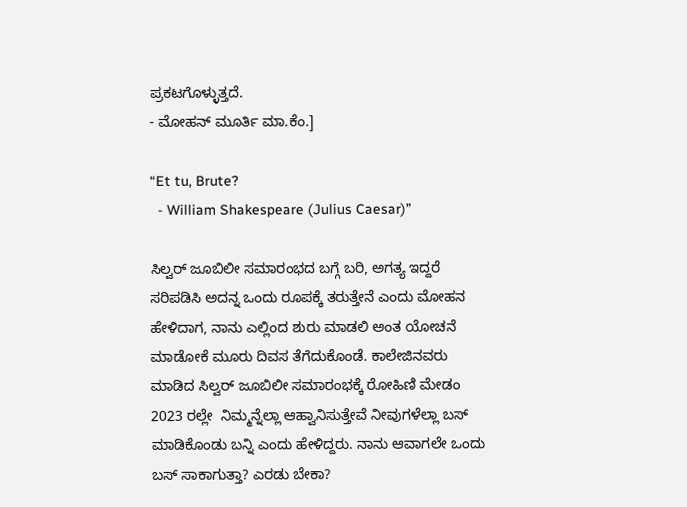ಪ್ರಕಟಗೊಳ್ಳುತ್ತದೆ.
- ಮೋಹನ್ ಮೂರ್ತಿ ಮಾ.ಕೆಂ.]

“Et tu, Brute?
  - William Shakespeare (Julius Caesar)”

ಸಿಲ್ವರ್ ಜೂಬಿಲೀ ಸಮಾರಂಭದ ಬಗ್ಗೆ ಬರಿ, ಅಗತ್ಯ ಇದ್ದರೆ ಸರಿಪಡಿಸಿ ಅದನ್ನ ಒಂದು ರೂಪಕ್ಕೆ ತರುತ್ತೇನೆ ಎಂದು ಮೋಹನ ಹೇಳಿದಾಗ, ನಾನು ಎಲ್ಲಿಂದ ಶುರು ಮಾಡಲಿ ಅಂತ ಯೋಚನೆ ಮಾಡೋಕೆ ಮೂರು ದಿವಸ ತೆಗೆದುಕೊಂಡೆ. ಕಾಲೇಜಿನವರು ಮಾಡಿದ ಸಿಲ್ವರ್ ಜೂಬಿಲೀ ಸಮಾರಂಭಕ್ಕೆ ರೋಹಿಣಿ ಮೇಡಂ 2023 ರಲ್ಲೇ  ನಿಮ್ಮನ್ನೆಲ್ಲಾ ಆಹ್ವಾನಿಸುತ್ತೇವೆ ನೀವುಗಳೆಲ್ಲಾ ಬಸ್ ಮಾಡಿಕೊಂಡು ಬನ್ನಿ ಎಂದು ಹೇಳಿದ್ದರು. ನಾನು ಆವಾಗಲೇ ಒಂದು ಬಸ್ ಸಾಕಾಗುತ್ತಾ? ಎರಡು ಬೇಕಾ?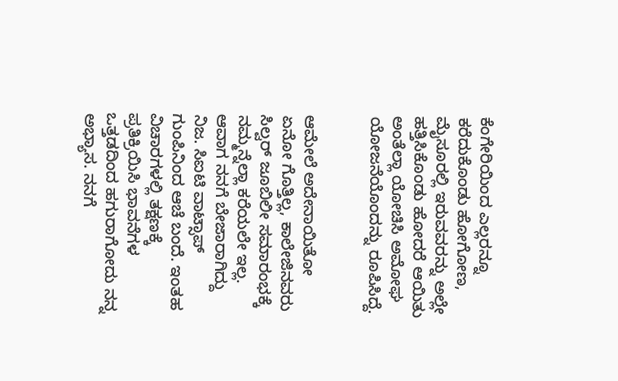ಕೆಂಗೇರಿಯಿಂದ ಎಲ್ಲರನ್ನೂ ಕರೆದುಕೊಂಡು ಹೋಗೋಣ, ಮೈಸೂರಲ್ಲಿ ಇರುವವರನ್ನು ಅಲ್ಲೇ ಹತ್ತಿಸಿಕೊಂಡು ಹೋದರೆ ಆಯಿತು ಅಂತೆಲ್ಲಾ ಯೋಚಿಸಿ ಅಮೋಘ ಯೋಜನೆಯೊಂದನ್ನು ರೂಪಿಸಿದ್ದೆ.


ಆಮೇಲೆ ಅದೇನಾಯಿತೋ ಏನೋ ಗೊತ್ತಿಲ್ಲ, ಕಾಲೇಜಿನವರು ಸಿಲ್ವರ್ ಜೂಬಿಲೀ ಸಮಾರಂಭಕ್ಕೆ ನಮ್ಮನ್ನೆಲ್ಲಾ ಕರೆಯಲೇ ಇಲ್ಲ. ಆವಾಗ ನನಗೆ ಬೇಜಾರಾಗಿದ್ದು ನಿಜ. ಸಿಐಟಿ ವಾಟ್ಸಾಪ್ ಗುಂಪಿನಿಂದ ಆಚೆ ಬಂದೆ. ಇಂತಹ ವಿಚಾರಗಳಲ್ಲಿ ತಕ್ಷಣಕ್ಕೆ ಪ್ರತಿಕ್ರಿಯಿಸಿ ಭಾವನೆಗಳ ಒತ್ತಡದಿಂದ ಹಗುರಾಗೋದು ನನ್ನ ಅಭ್ಯಾಸ. ನನಗೆ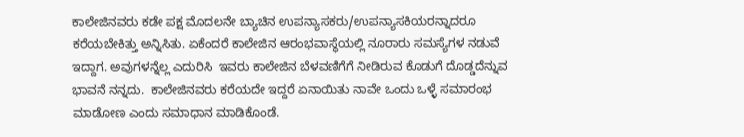ಕಾಲೇಜಿನವರು ಕಡೇ ಪಕ್ಷ ಮೊದಲನೇ ಬ್ಯಾಚಿನ ಉಪನ್ಯಾಸಕರು/ಉಪನ್ಯಾಸಕಿಯರನ್ನಾದರೂ ಕರೆಯಬೇಕಿತ್ತು ಅನ್ನಿಸಿತು. ಏಕೆಂದರೆ ಕಾಲೇಜಿನ ಆರಂಭವಾಸ್ಥೆಯಲ್ಲಿ ನೂರಾರು ಸಮಸ್ಯೆಗಳ ನಡುವೆ ಇದ್ದಾಗ. ಅವುಗಳನ್ನೆಲ್ಲ ಎದುರಿಸಿ  ಇವರು ಕಾಲೇಜಿನ ಬೆಳವಣಿಗೆಗೆ ನೀಡಿರುವ ಕೊಡುಗೆ ದೊಡ್ಡದೆನ್ನುವ ಭಾವನೆ ನನ್ನದು.  ಕಾಲೇಜಿನವರು ಕರೆಯದೇ ಇದ್ದರೆ ಏನಾಯಿತು ನಾವೇ ಒಂದು ಒಳ್ಳೆ ಸಮಾರಂಭ ಮಾಡೋಣ ಎಂದು ಸಮಾಧಾನ ಮಾಡಿಕೊಂಡೆ.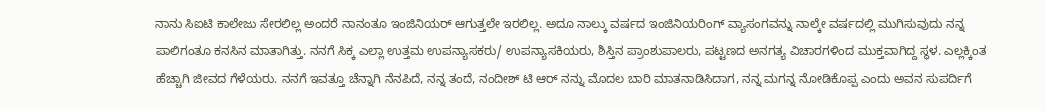ನಾನು ಸಿಐಟಿ ಕಾಲೇಜು ಸೇರಲಿಲ್ಲ ಅಂದರೆ ನಾನಂತೂ ಇಂಜಿನಿಯರ್ ಆಗುತ್ತಲೇ ಇರಲಿಲ್ಲ. ಅದೂ ನಾಲ್ಕು ವರ್ಷದ ಇಂಜಿನಿಯರಿಂಗ್ ವ್ಯಾಸಂಗವನ್ನು ನಾಲ್ಕೇ ವರ್ಷದಲ್ಲಿ ಮುಗಿಸುವುದು ನನ್ನ ಪಾಲಿಗಂತೂ ಕನಸಿನ ಮಾತಾಗಿತ್ತು. ನನಗೆ ಸಿಕ್ಕ ಎಲ್ಲಾ ಉತ್ತಮ ಉಪನ್ಯಾಸಕರು/ ಉಪನ್ಯಾಸಕಿಯರು, ಶಿಸ್ತಿನ ಪ್ರಾಂಶುಪಾಲರು, ಪಟ್ಟಣದ ಅನಗತ್ಯ ವಿಚಾರಗಳಿಂದ ಮುಕ್ತವಾಗಿದ್ದ ಸ್ಥಳ. ಎಲ್ಲಕ್ಕಿಂತ ಹೆಚ್ಚಾಗಿ ಜೀವದ ಗೆಳೆಯರು. ನನಗೆ ಇವತ್ತೂ ಚೆನ್ನಾಗಿ ನೆನಪಿದೆ, ನನ್ನ ತಂದೆ, ನಂದೀಶ್ ಟಿ ಆರ್ ನನ್ನು ಮೊದಲ ಬಾರಿ ಮಾತನಾಡಿಸಿದಾಗ, ನನ್ನ ಮಗನ್ನ ನೋಡಿಕೊಪ್ಪ ಎಂದು ಅವನ ಸುಪರ್ದಿಗೆ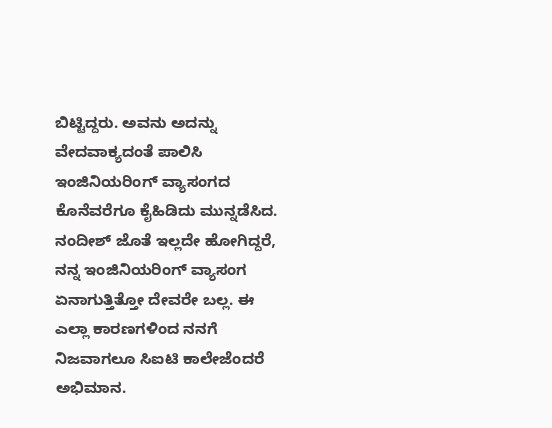ಬಿಟ್ಟಿದ್ದರು. ಅವನು ಅದನ್ನು ವೇದವಾಕ್ಯದಂತೆ ಪಾಲಿಸಿ ಇಂಜಿನಿಯರಿಂಗ್ ವ್ಯಾಸಂಗದ ಕೊನೆವರೆಗೂ ಕೈಹಿಡಿದು ಮುನ್ನಡೆಸಿದ. ನಂದೀಶ್ ಜೊತೆ ಇಲ್ಲದೇ ಹೋಗಿದ್ದರೆ, ನನ್ನ ಇಂಜಿನಿಯರಿಂಗ್ ವ್ಯಾಸಂಗ ಏನಾಗುತ್ತಿತ್ತೋ ದೇವರೇ ಬಲ್ಲ. ಈ ಎಲ್ಲಾ ಕಾರಣಗಳಿಂದ ನನಗೆ ನಿಜವಾಗಲೂ ಸಿಐಟಿ ಕಾಲೇಜೆಂದರೆ ಅಭಿಮಾನ.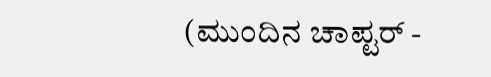(ಮುಂದಿನ ಚಾಪ್ಟರ್ -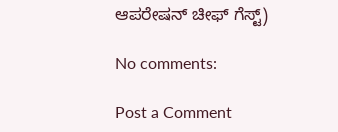ಆಪರೇಷನ್ ಚೀಫ್ ಗೆಸ್ಟ್)

No comments:

Post a Comment